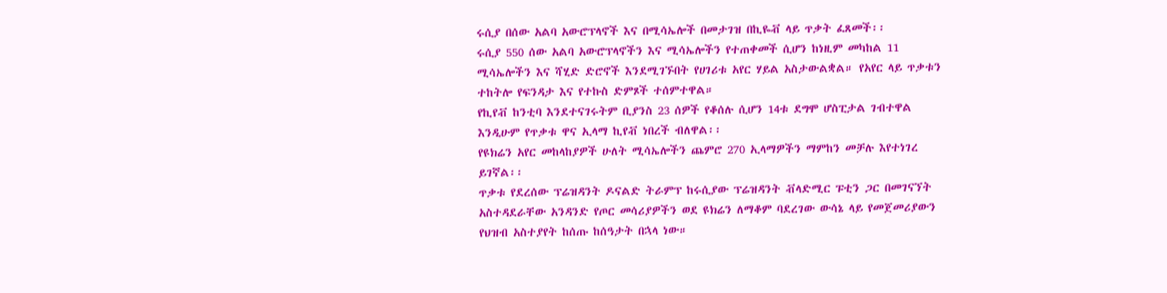ሩሲያ በሰው አልባ አውሮፕላኖች እና በሚሳኤሎች በመታገዝ በኪዬቭ ላይ ጥቃት ፈጸመች፡፡
ሩሲያ 550 ሰው አልባ አውሮፕላኖችን እና ሚሳኤሎችን የተጠቀመች ሲሆን ከነዚም መካከል 11 ሚሳኤሎችን እና ሻሂድ ድሮኖች እንደሚገኙበት የሀገሪቱ አየር ሃይል አስታውልቋል። የአየር ላይ ጥቃቱን ተከትሎ የፍንዳታ እና የተኩስ ድምጾች ተሰምተዋል።
የኪየቭ ከንቲባ እንደተናገሩትም ቢያንስ 23 ሰዎች የቆሰሉ ሲሆን 14ቱ ደግሞ ሆስፒታል ገብተዋል እንዲሁም የጥቃቱ ዋና ኢላማ ኪየቭ ነበረች ብለዋል፡፡
የዩክሬን አየር መከላከያዎች ሁለት ሚሳኤሎችን ጨምሮ 270 ኢላማዎችን ማምከን መቻሉ እየተነገረ ይገኛል፡፡
ጥቃቱ የደረሰው ፕሬዝዳንት ዶናልድ ትራምፕ ከሩሲያው ፕሬዝዳንት ቭላድሚር ፑቲን ጋር በመገናኘት አስተዳደራቸው አንዳንድ የጦር መሳሪያዎችን ወደ ዩክሬን ለማቆም ባደረገው ውሳኔ ላይ የመጀመሪያውን የህዝብ አስተያየት ከሰጡ ከሰዓታት በኋላ ነው።